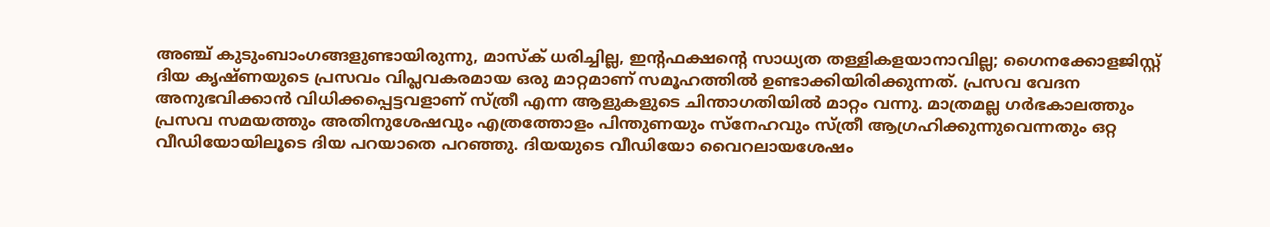അഞ്ച് കുടുംബാംഗങ്ങളുണ്ടായിരുന്നു, മാസ്ക് ധരിച്ചില്ല, ഇന്റഫക്ഷന്റെ സാധ്യത തള്ളികളയാനാവില്ല; ഗൈനക്കോളജിസ്റ്റ്
ദിയ കൃഷ്ണയുടെ പ്രസവം വിപ്ലവകരമായ ഒരു മാറ്റമാണ് സമൂഹത്തിൽ ഉണ്ടാക്കിയിരിക്കുന്നത്. പ്രസവ വേദന അനുഭവിക്കാൻ വിധിക്കപ്പെട്ടവളാണ് സ്ത്രീ എന്ന ആളുകളുടെ ചിന്താഗതിയിൽ മാറ്റം വന്നു. മാത്രമല്ല ഗർഭകാലത്തും പ്രസവ സമയത്തും അതിനുശേഷവും എത്രത്തോളം പിന്തുണയും സ്നേഹവും സ്ത്രീ ആഗ്രഹിക്കുന്നുവെന്നതും ഒറ്റ വീഡിയോയിലൂടെ ദിയ പറയാതെ പറഞ്ഞു. ദിയയുടെ വീഡിയോ വൈറലായശേഷം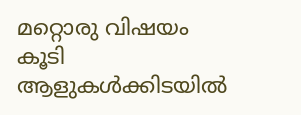മറ്റൊരു വിഷയം കൂടി ആളുകൾക്കിടയിൽ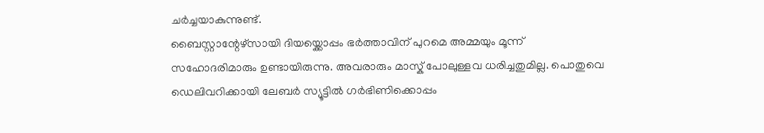ചർച്ചയാകുന്നുണ്ട്.
ബൈസ്റ്റാന്റേഴ്സായി ദിയയ്ക്കൊപ്പം ഭർത്താവിന് പുറമെ അമ്മയും മൂന്ന് സഹോദരിമാരും ഉണ്ടായിരുന്നു. അവരാരും മാസ്ക് പോലുള്ളവ ധരിച്ചതുമില്ല. പൊതുവെ ഡെലിവറിക്കായി ലേബർ സ്യൂട്ടിൽ ഗർഭിണിക്കൊപ്പം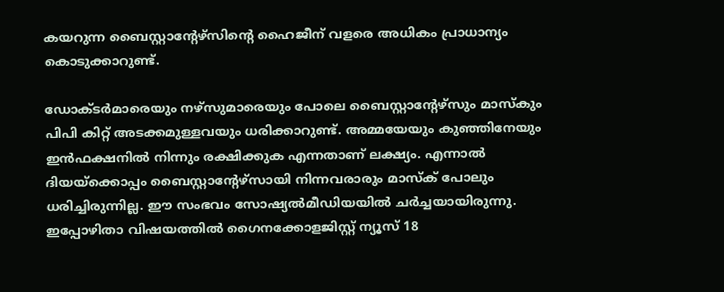കയറുന്ന ബൈസ്റ്റാന്റേഴ്സിന്റെ ഹൈജീന് വളരെ അധികം പ്രാധാന്യം കൊടുക്കാറുണ്ട്.

ഡോക്ടർമാരെയും നഴ്സുമാരെയും പോലെ ബൈസ്റ്റാന്റേഴ്സും മാസ്കും പിപി കിറ്റ് അടക്കമുള്ളവയും ധരിക്കാറുണ്ട്. അമ്മയേയും കുഞ്ഞിനേയും ഇൻഫക്ഷനിൽ നിന്നും രക്ഷിക്കുക എന്നതാണ് ലക്ഷ്യം. എന്നാൽ ദിയയ്ക്കൊപ്പം ബൈസ്റ്റാന്റേഴ്സായി നിന്നവരാരും മാസ്ക് പോലും ധരിച്ചിരുന്നില്ല. ഈ സംഭവം സോഷ്യൽമീഡിയയിൽ ചർച്ചയായിരുന്നു. ഇപ്പോഴിതാ വിഷയത്തിൽ ഗൈനക്കോളജിസ്റ്റ് ന്യൂസ് 18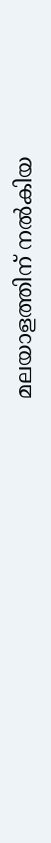മലയാളത്തിന് നൽകിയ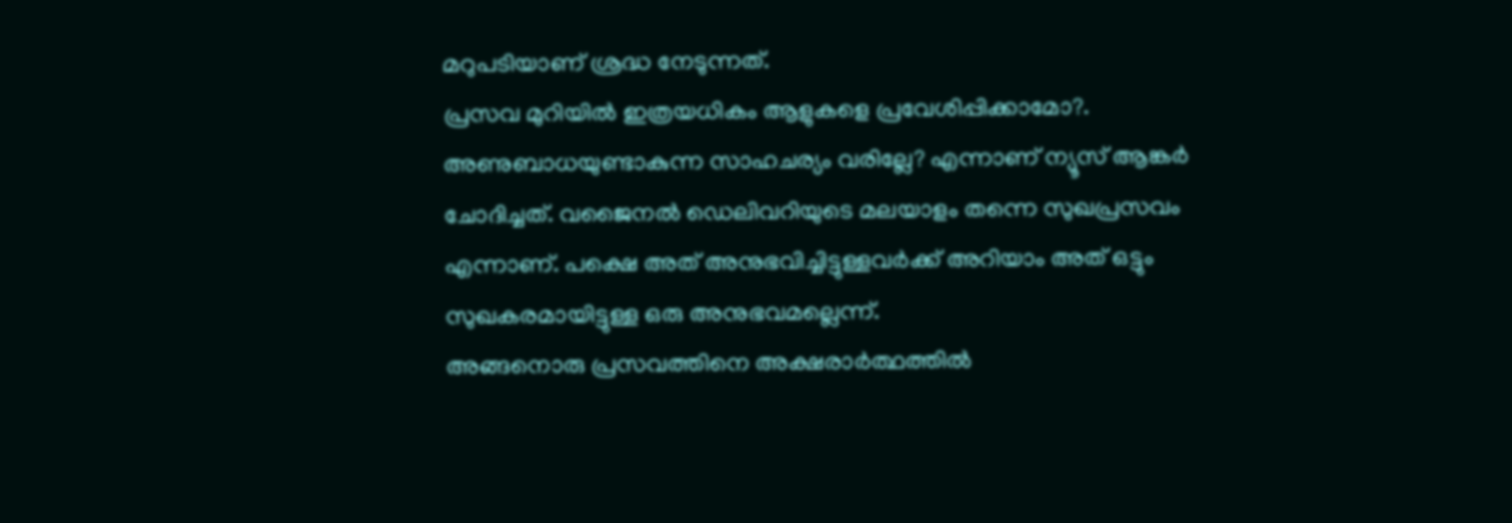മറുപടിയാണ് ശ്രദ്ധ നേടുന്നത്.
പ്രസവ മുറിയിൽ ഇത്രയധികം ആളുകളെ പ്രവേശിപ്പിക്കാമോ?. അണുബാധയുണ്ടാകുന്ന സാഹചര്യം വരില്ലേ? എന്നാണ് ന്യൂസ് ആങ്കർ ചോദിച്ചത്. വജൈനൽ ഡെലിവറിയുടെ മലയാളം തന്നെ സുഖപ്രസവം എന്നാണ്. പക്ഷെ അത് അനുഭവിച്ചിട്ടുള്ളവർക്ക് അറിയാം അത് ഒട്ടും സുഖകരമായിട്ടുള്ള ഒരു അനുഭവമല്ലെന്ന്.
അങ്ങനൊരു പ്രസവത്തിനെ അക്ഷരാർത്ഥത്തിൽ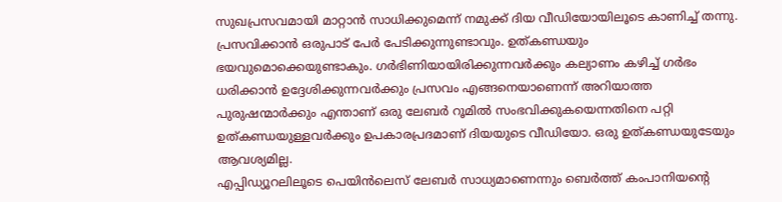സുഖപ്രസവമായി മാറ്റാൻ സാധിക്കുമെന്ന് നമുക്ക് ദിയ വീഡിയോയിലൂടെ കാണിച്ച് തന്നു. പ്രസവിക്കാൻ ഒരുപാട് പേർ പേടിക്കുന്നുണ്ടാവും. ഉത്കണ്ഡയും ഭയവുമൊക്കെയുണ്ടാകും. ഗർഭിണിയായിരിക്കുന്നവർക്കും കല്യാണം കഴിച്ച് ഗർഭം ധരിക്കാൻ ഉദ്ദേശിക്കുന്നവർക്കും പ്രസവം എങ്ങനെയാണെന്ന് അറിയാത്ത പുരുഷന്മാർക്കും എന്താണ് ഒരു ലേബർ റൂമിൽ സംഭവിക്കുകയെന്നതിനെ പറ്റി ഉത്കണ്ഡയുള്ളവർക്കും ഉപകാരപ്രദമാണ് ദിയയുടെ വീഡിയോ. ഒരു ഉത്കണ്ഡയുടേയും ആവശ്യമില്ല.
എപ്പിഡ്യൂറലിലൂടെ പെയിൻലെസ് ലേബർ സാധ്യമാണെന്നും ബെർത്ത് കംപാനിയന്റെ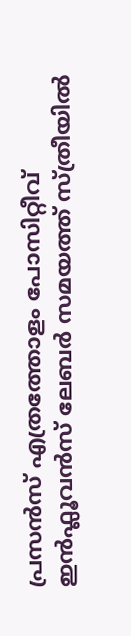പ്രസൻസ് എത്രത്തോളം പോസിറ്റീവ് ഇൻഫ്ലൂവൻസ് ലേബർ സമയത്ത് സ്ത്രീയിൽ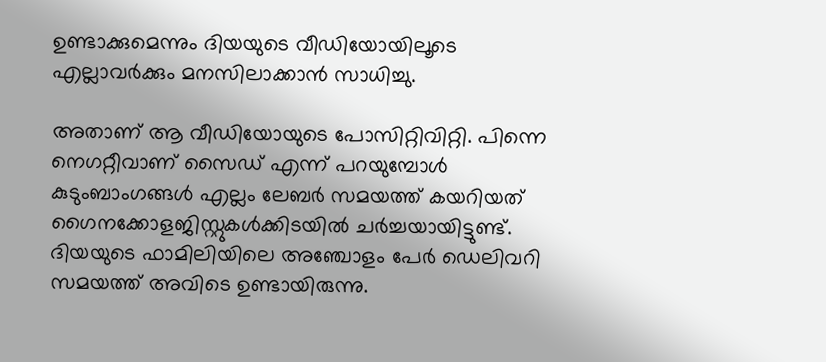ഉണ്ടാക്കുമെന്നും ദിയയുടെ വീഡിയോയിലൂടെ എല്ലാവർക്കും മനസിലാക്കാൻ സാധിച്ചു.

അതാണ് ആ വീഡിയോയുടെ പോസിറ്റിവിറ്റി. പിന്നെ നെഗറ്റീവാണ് സൈഡ് എന്ന് പറയുമ്പോൾ കുടുംബാംഗങ്ങൾ എല്ലം ലേബർ സമയത്ത് കയറിയത് ഗൈനക്കോളജിസ്റ്റുകൾക്കിടയിൽ ചർച്ചയായിട്ടുണ്ട്. ദിയയുടെ ഫാമിലിയിലെ അഞ്ചോളം പേർ ഡെലിവറി സമയത്ത് അവിടെ ഉണ്ടായിരുന്നു.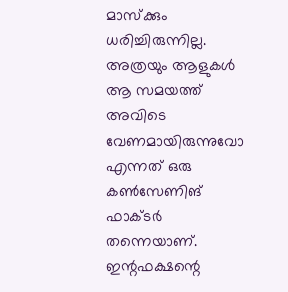മാസ്ക്കും ധരിച്ചിരുന്നില്ല. അത്രയും ആളുകൾ ആ സമയത്ത് അവിടെ വേണമായിരുന്നുവോ എന്നത് ഒരു കൺസേണിങ് ഫാക്ടർ തന്നെയാണ്.
ഇന്റഫക്ഷന്റെ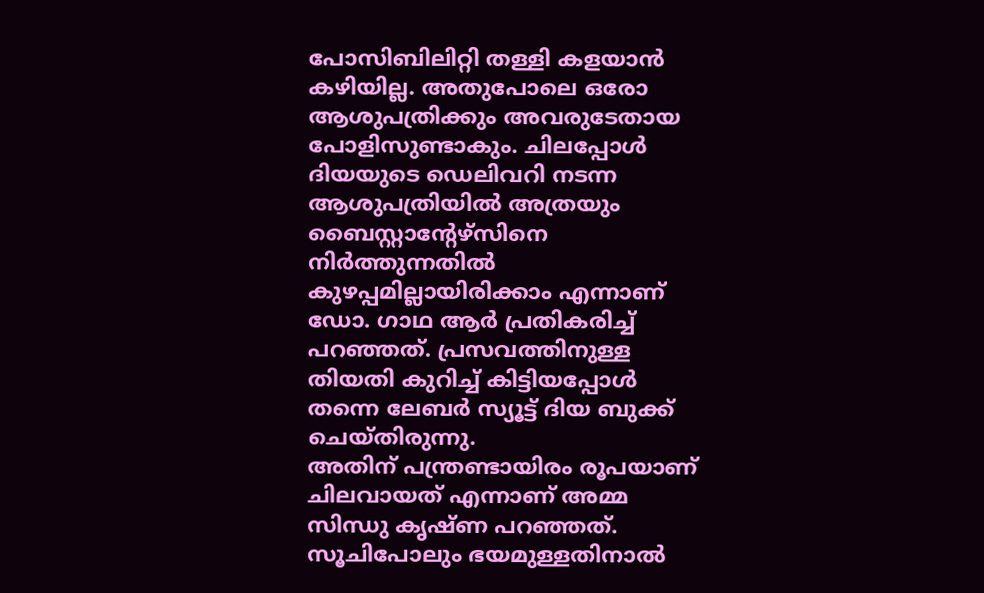പോസിബിലിറ്റി തള്ളി കളയാൻ കഴിയില്ല. അതുപോലെ ഒരോ ആശുപത്രിക്കും അവരുടേതായ പോളിസുണ്ടാകും. ചിലപ്പോൾ ദിയയുടെ ഡെലിവറി നടന്ന ആശുപത്രിയിൽ അത്രയും ബൈസ്റ്റാന്റേഴ്സിനെ നിർത്തുന്നതിൽ കുഴപ്പമില്ലായിരിക്കാം എന്നാണ് ഡോ. ഗാഥ ആർ പ്രതികരിച്ച് പറഞ്ഞത്. പ്രസവത്തിനുള്ള തിയതി കുറിച്ച് കിട്ടിയപ്പോൾ തന്നെ ലേബർ സ്യൂട്ട് ദിയ ബുക്ക് ചെയ്തിരുന്നു.
അതിന് പന്ത്രണ്ടായിരം രൂപയാണ് ചിലവായത് എന്നാണ് അമ്മ സിന്ധു കൃഷ്ണ പറഞ്ഞത്. സൂചിപോലും ഭയമുള്ളതിനാൽ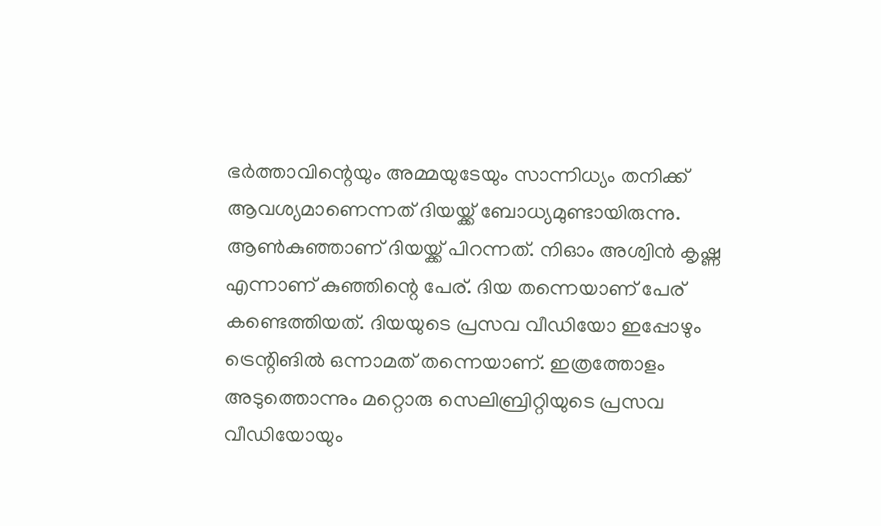ഭർത്താവിന്റെയും അമ്മയുടേയും സാന്നിധ്യം തനിക്ക് ആവശ്യമാണെന്നത് ദിയയ്ക്ക് ബോധ്യമുണ്ടായിരുന്നു. ആൺകുഞ്ഞാണ് ദിയയ്ക്ക് പിറന്നത്. നിഓം അശ്വിൻ കൃഷ്ണ എന്നാണ് കുഞ്ഞിന്റെ പേര്. ദിയ തന്നെയാണ് പേര് കണ്ടെത്തിയത്. ദിയയുടെ പ്രസവ വീഡിയോ ഇപ്പോഴും ട്രെന്റിങിൽ ഒന്നാമത് തന്നെയാണ്. ഇത്രത്തോളം അടുത്തൊന്നും മറ്റൊരു സെലിബ്രിറ്റിയുടെ പ്രസവ വീഡിയോയും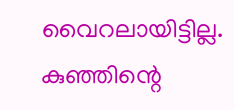വൈറലായിട്ടില്ല. കുഞ്ഞിന്റെ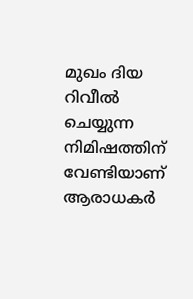മുഖം ദിയ റിവീൽ ചെയ്യുന്ന നിമിഷത്തിന് വേണ്ടിയാണ് ആരാധകർ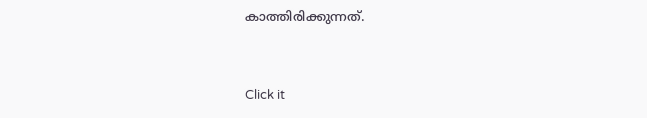കാത്തിരിക്കുന്നത്.


Click it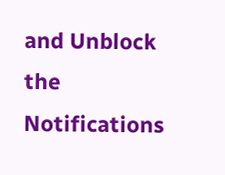and Unblock the Notifications